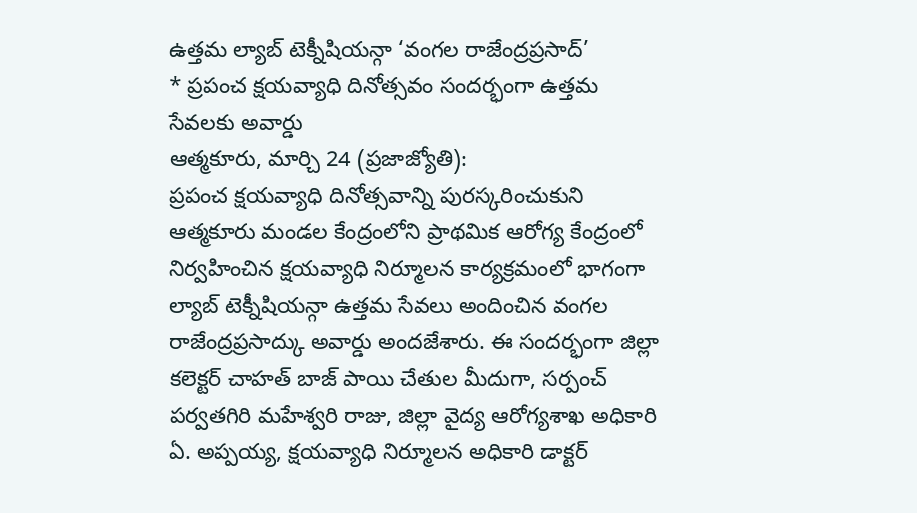ఉత్తమ ల్యాబ్ టెక్నీషియన్గా ‘వంగల రాజేంద్రప్రసాద్’
* ప్రపంచ క్షయవ్యాధి దినోత్సవం సందర్భంగా ఉత్తమ సేవలకు అవార్డు
ఆత్మకూరు, మార్చి 24 (ప్రజాజ్యోతి):
ప్రపంచ క్షయవ్యాధి దినోత్సవాన్ని పురస్కరించుకుని ఆత్మకూరు మండల కేంద్రంలోని ప్రాథమిక ఆరోగ్య కేంద్రంలో నిర్వహించిన క్షయవ్యాధి నిర్మూలన కార్యక్రమంలో భాగంగా ల్యాబ్ టెక్నీషియన్గా ఉత్తమ సేవలు అందించిన వంగల రాజేంద్రప్రసాద్కు అవార్డు అందజేశారు. ఈ సందర్భంగా జిల్లా కలెక్టర్ చాహత్ బాజ్ పాయి చేతుల మీదుగా, సర్పంచ్ పర్వతగిరి మహేశ్వరి రాజు, జిల్లా వైద్య ఆరోగ్యశాఖ అధికారి ఏ. అప్పయ్య, క్షయవ్యాధి నిర్మూలన అధికారి డాక్టర్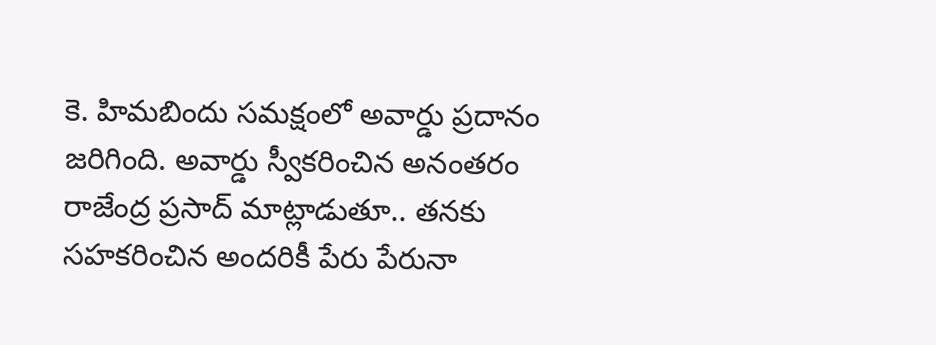కె. హిమబిందు సమక్షంలో అవార్డు ప్రదానం జరిగింది. అవార్డు స్వీకరించిన అనంతరం రాజేంద్ర ప్రసాద్ మాట్లాడుతూ.. తనకు సహకరించిన అందరికీ పేరు పేరునా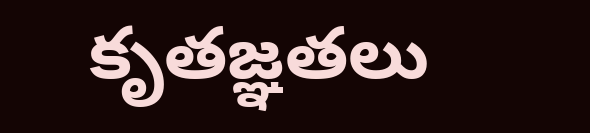కృతజ్ఞతలు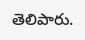తెలిపారు.